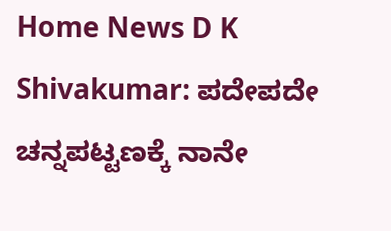Home News D K Shivakumar: ಪದೇಪದೇ ಚನ್ನಪಟ್ಟಣಕ್ಕೆ ನಾನೇ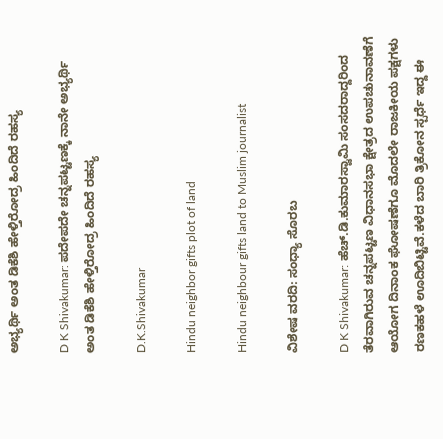ಅಭ್ಯರ್ಥಿ ಅಂತ ಡಿಕೆಶಿ ಹೇಳ್ತಿರೋದ್ರ ಹಿಂದಿದೆ ರಹಸ್ಯ

D K Shivakumar: ಪದೇಪದೇ ಚನ್ನಪಟ್ಟಣಕ್ಕೆ ನಾನೇ ಅಭ್ಯರ್ಥಿ ಅಂತ ಡಿಕೆಶಿ ಹೇಳ್ತಿರೋದ್ರ ಹಿಂದಿದೆ ರಹಸ್ಯ

D.K.Shivakumar

Hindu neighbor gifts plot of land

Hindu neighbour gifts land to Muslim journalist

ವಿಶೇಷ ವರದಿ: ಸಂಧ್ಯಾ ಸೊರಬ

D K Shivakumar: ಹೆಚ್.ಡಿ.ಕುಮಾರಸ್ವಾಮಿ ಸಂಸದರಾದ್ದರಿಂದ ತೆರವಾಗಿರುವ ಚನ್ನಪಟ್ಟಣ ವಿಧಾನಸಭಾ ಕ್ಷೇತ್ರದ ಉಪಚುನಾವಣೆಗೆ ಆಯೋಗ ದಿನಾಂಕ ಘೋಷಣೆಗೂ ಮೊದಲೇ ರಾಜಕೀಯ ಪಕ್ಷಗಳು ರಣಕಹಳೆ ಊದಿಬಿಟ್ಟಿವೆ.ಕಳೆದ ಬಾರಿ ತ್ರಿಕೋನ ಸ್ಪರ್ಧೆ ಇದ್ದ ಈ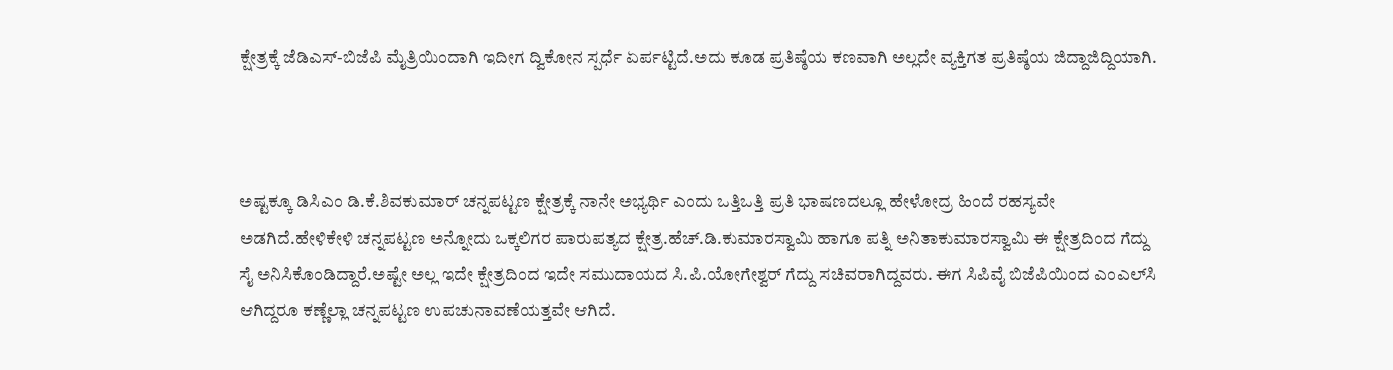ಕ್ಷೇತ್ರಕ್ಕೆ ಜೆಡಿಎಸ್-ಬಿಜೆಪಿ ಮೈತ್ರಿಯಿಂದಾಗಿ ಇದೀಗ ದ್ವಿಕೋನ ಸ್ಪರ್ಧೆ ಏರ್ಪಟ್ಟಿದೆ.ಅದು ಕೂಡ ಪ್ರತಿಷ್ಠೆಯ ಕಣವಾಗಿ ಅಲ್ಲದೇ ವ್ಯಕ್ತಿಗತ ಪ್ರತಿಷ್ಠೆಯ ಜಿದ್ದಾಜಿದ್ದಿಯಾಗಿ.



ಅಷ್ಟಕ್ಕೂ ಡಿಸಿಎಂ ಡಿ.ಕೆ.ಶಿವಕುಮಾರ್ ಚನ್ನಪಟ್ಟಣ ಕ್ಷೇತ್ರಕ್ಕೆ ನಾನೇ ಅಭ್ಯರ್ಥಿ ಎಂದು ಒತ್ತಿಒತ್ತಿ ಪ್ರತಿ ಭಾಷಣದಲ್ಲೂ ಹೇಳೋದ್ರ ಹಿಂದೆ ರಹಸ್ಯವೇ ಅಡಗಿದೆ‌.ಹೇಳಿಕೇಳಿ ಚನ್ನಪಟ್ಟಣ ಅ‌ನ್ನೋದು ಒಕ್ಕಲಿಗರ ಪಾರುಪತ್ಯದ ಕ್ಷೇತ್ರ‌.ಹೆಚ್.ಡಿ.ಕುಮಾರಸ್ವಾಮಿ ಹಾಗೂ ಪತ್ನಿ ಅನಿತಾಕುಮಾರಸ್ವಾಮಿ‌ ಈ ಕ್ಷೇತ್ರದಿಂದ ಗೆದ್ದು ಸೈ ಅನಿಸಿಕೊಂಡಿದ್ದಾರೆ.ಅಷ್ಟೇ ಅಲ್ಲ ಇದೇ ಕ್ಷೇತ್ರದಿಂದ ಇದೇ ಸಮುದಾಯದ ಸಿ.ಪಿ.ಯೋಗೇಶ್ವರ್ ಗೆದ್ದು ಸಚಿವರಾಗಿದ್ದವರು. ಈಗ ಸಿಪಿವೈ ಬಿಜೆಪಿಯಿಂದ ಎಂಎಲ್‌ಸಿ ಆಗಿದ್ದರೂ ಕಣ್ಣೆಲ್ಲಾ ಚನ್ನಪಟ್ಟಣ ಉಪಚುನಾವಣೆಯತ್ತವೇ ಆಗಿದೆ.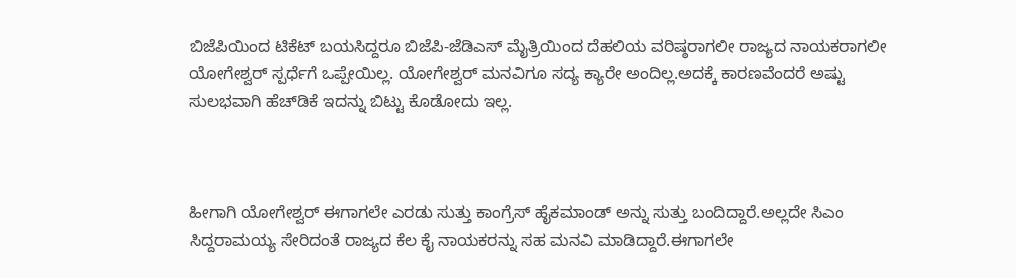ಬಿಜೆಪಿಯಿಂದ ಟಿಕೆಟ್ ಬಯಸಿದ್ದರೂ ಬಿಜೆಪಿ-ಜೆಡಿಎಸ್ ಮೈತ್ರಿಯಿಂದ ದೆಹಲಿಯ ವರಿಷ್ಠರಾಗಲೀ ರಾಜ್ಯದ ನಾಯಕರಾಗಲೀ ಯೋಗೇಶ್ವರ್ ಸ್ಪರ್ಧೆಗೆ ಒಪ್ಪೇಯಿಲ್ಲ. ಯೋಗೇಶ್ವರ್ ಮನವಿಗೂ ಸದ್ಯ ಕ್ಯಾರೇ ಅಂದಿಲ್ಲ.ಅದಕ್ಕೆ ಕಾರಣವೆಂದರೆ ಅಷ್ಟು ಸುಲಭವಾಗಿ‌ ಹೆಚ್‌ಡಿಕೆ ಇದನ್ನು ಬಿಟ್ಟು ಕೊಡೋದು ಇಲ್ಲ.



ಹೀಗಾಗಿ ಯೋಗೇಶ್ವರ್ ಈಗಾಗಲೇ ಎರಡು ಸುತ್ತು ಕಾಂಗ್ರೆಸ್‌ ಹೈಕಮಾಂಡ್ ಅನ್ನು ಸುತ್ತು ಬಂದಿದ್ದಾರೆ‌.ಅಲ್ಲದೇ ಸಿಎಂ ಸಿದ್ದರಾಮಯ್ಯ ಸೇರಿದಂತೆ ರಾಜ್ಯದ ಕೆಲ ಕೈ ನಾಯಕರನ್ನು ಸಹ ಮನವಿ ಮಾಡಿದ್ದಾರೆ.ಈಗಾಗಲೇ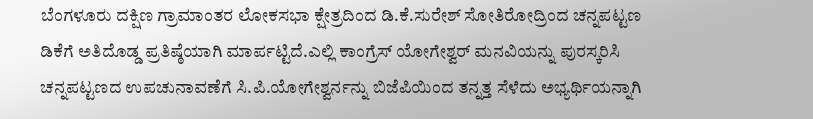ಬೆಂಗಳೂರು ದಕ್ಷಿಣ ಗ್ರಾಮಾಂತರ‌‌ ಲೋಕಸಭಾ ಕ್ಷೇತ್ರದಿಂದ ಡಿ‌.ಕೆ.ಸುರೇಶ್ ಸೋತಿರೋದ್ರಿಂದ ಚನ್ನಪಟ್ಟಣ ಡಿಕೆಗೆ ಅತಿದೊಡ್ಡ ಪ್ರತಿಷ್ಠೆಯಾಗಿ ಮಾರ್ಪಟ್ಟಿದೆ‌.ಎಲ್ಲಿ ಕಾಂಗ್ರೆಸ್ ಯೋಗೇಶ್ವರ್ ಮನವಿಯನ್ನು ಪುರಸ್ಕರಿಸಿ ಚನ್ನಪಟ್ಟಣದ ಉಪಚುನಾವಣೆಗೆ ಸಿ.ಪಿ.ಯೋಗೇಶ್ವರ್ನನ್ನು ಬಿಜೆಪಿಯಿಂದ ತನ್ನತ್ತ ಸೆಳೆದು ಅಭ್ಯರ್ಥಿಯನ್ನಾಗಿ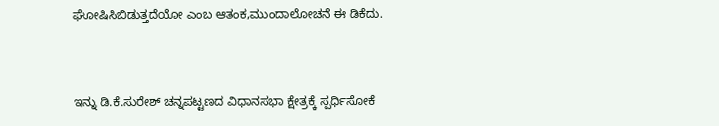ಘೋಷಿಸಿಬಿಡುತ್ತದೆಯೋ ಎಂಬ ಆತಂಕ,ಮುಂದಾಲೋಚನೆ ಈ ಡಿಕೆದು.



ಇನ್ನು ಡಿ.ಕೆ‌‌.ಸುರೇಶ್‌ ಚನ್ನಪಟ್ಟಣದ ವಿಧಾನಸಭಾ ಕ್ಷೇತ್ರಕ್ಕೆ ಸ್ಪರ್ಧಿಸೋಕೆ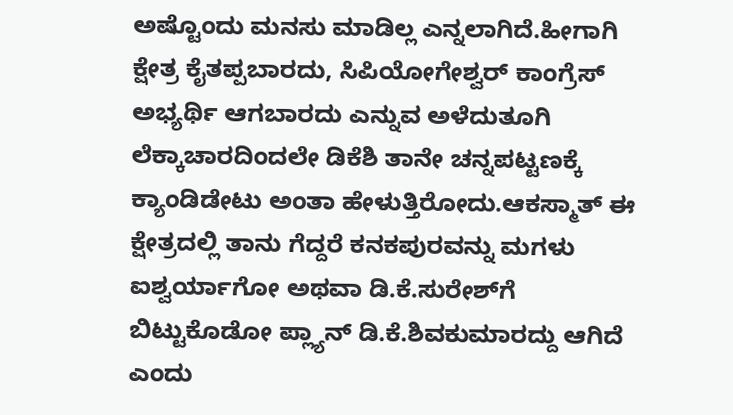ಅಷ್ಟೊಂದು ಮನಸು ಮಾಡಿಲ್ಲ ಎನ್ನಲಾಗಿದೆ‌.ಹೀಗಾಗಿ ಕ್ಷೇತ್ರ ಕೈತಪ್ಪಬಾರದು, ಸಿಪಿಯೋಗೇಶ್ವರ್ ಕಾಂಗ್ರೆಸ್ ಅಭ್ಯರ್ಥಿ ಆಗಬಾರದು ಎನ್ನುವ ಅಳೆದುತೂಗಿ ಲೆಕ್ಕಾಚಾರದಿಂದಲೇ ಡಿಕೆಶಿ ತಾನೇ ಚನ್ನಪಟ್ಟಣಕ್ಕೆ ಕ್ಯಾಂಡಿಡೇಟು ಅಂತಾ‌ ಹೇಳುತ್ತಿರೋದು.ಆಕಸ್ಮಾತ್ ಈ ಕ್ಷೇತ್ರದಲ್ಲಿ ತಾನು ಗೆದ್ದರೆ ಕನಕಪುರವನ್ನು ಮಗಳು ಐಶ್ವರ್ಯಾಗೋ ಅಥವಾ ಡಿ.ಕೆ.ಸುರೇಶ್‌ಗೆ ಬಿಟ್ಟುಕೊಡೋ‌ ಪ್ಲ್ಯಾನ್ ಡಿ.ಕೆ.ಶಿವಕುಮಾರದ್ದು ಆಗಿದೆ ಎಂದು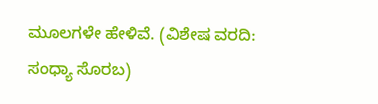ಮೂಲಗಳೇ‌ ಹೇಳಿವೆ. (ವಿಶೇಷ ವರದಿ: ಸಂಧ್ಯಾ ಸೊರಬ)